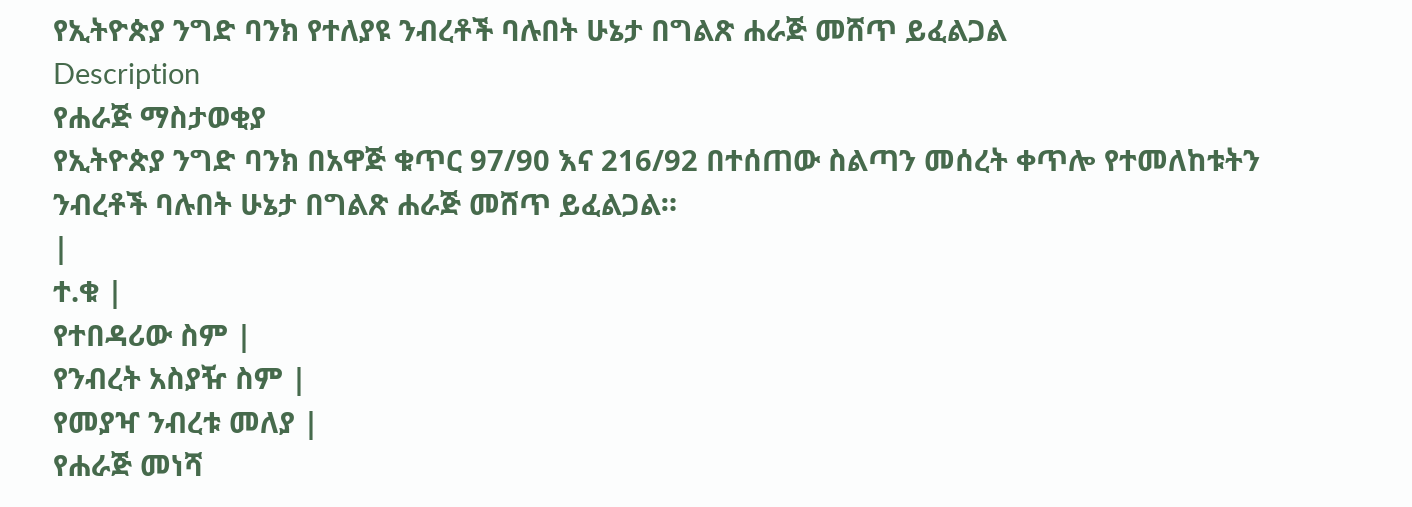የኢትዮጵያ ንግድ ባንክ የተለያዩ ንብረቶች ባሉበት ሁኔታ በግልጽ ሐራጅ መሸጥ ይፈልጋል
Description
የሐራጅ ማስታወቂያ
የኢትዮጵያ ንግድ ባንክ በአዋጅ ቁጥር 97/90 እና 216/92 በተሰጠው ስልጣን መሰረት ቀጥሎ የተመለከቱትን ንብረቶች ባሉበት ሁኔታ በግልጽ ሐራጅ መሸጥ ይፈልጋል።
|
ተ.ቁ |
የተበዳሪው ስም |
የንብረት አስያዥ ስም |
የመያዣ ንብረቱ መለያ |
የሐራጅ መነሻ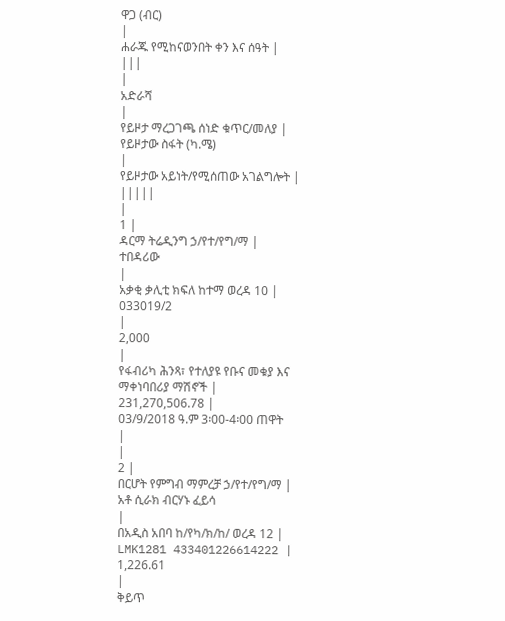ዋጋ (ብር)
|
ሐራጁ የሚከናወንበት ቀን እና ሰዓት |
|||
|
አድራሻ
|
የይዞታ ማረጋገጫ ሰነድ ቁጥር/መለያ |
የይዞታው ስፋት (ካ.ሜ)
|
የይዞታው አይነት/የሚሰጠው አገልግሎት |
|||||
|
1 |
ዳርማ ትሬዲንግ ኃ/የተ/የግ/ማ |
ተበዳሪው
|
አቃቂ ቃሊቲ ክፍለ ከተማ ወረዳ 10 |
033019/2
|
2,000
|
የፋብሪካ ሕንጻ፣ የተለያዩ የቡና መቁያ እና ማቀነባበሪያ ማሽኖች |
231,270,506.78 |
03/9/2018 ዓ.ም 3፡00-4፡00 ጠዋት
|
|
2 |
በርሆት የምግብ ማምረቻ ኃ/የተ/የግ/ማ |
አቶ ሲራክ ብርሃኑ ፈይሳ
|
በአዲስ አበባ ከ/የካ/ክ/ከ/ ወረዳ 12 |
LMK1281 433401226614222 |
1,226.61
|
ቅይጥ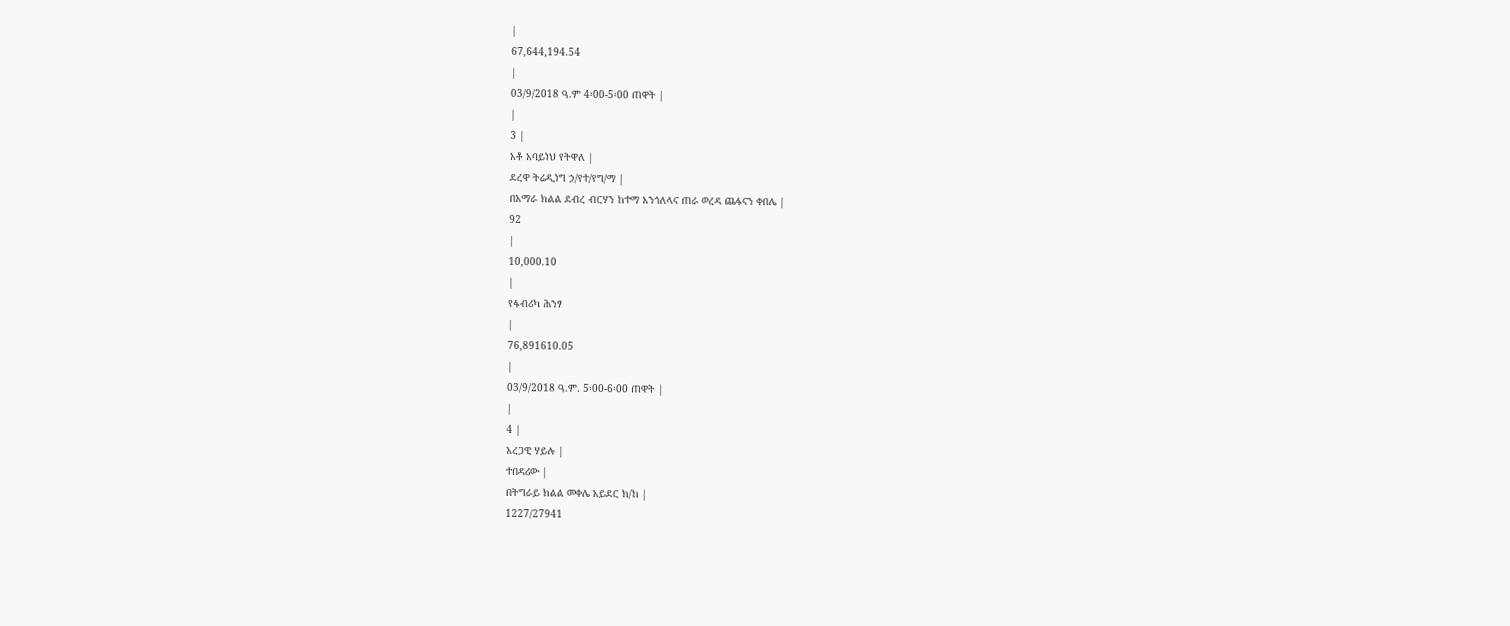|
67,644,194.54
|
03/9/2018 ዓ.ም 4፡00-5፡00 ጠዋት |
|
3 |
አቶ አባይነህ የትዋለ |
ደረዋ ትሬዲነግ ኃ/የተ/የግ/ማ |
በአማራ ክልል ደብረ ብርሃን ከተማ አንጎለላና ጠራ ወረዳ ጨፋናን ቀበሌ |
92
|
10,000.10
|
የፋብሪካ ሕንፃ
|
76,891610.05
|
03/9/2018 ዓ.ም. 5፡00-6፡00 ጠዋት |
|
4 |
አረጋዊ ሃይሉ |
ተበዳሪው |
በትግራይ ክልል መቀሌ አይደር ክ/ከ |
1227/27941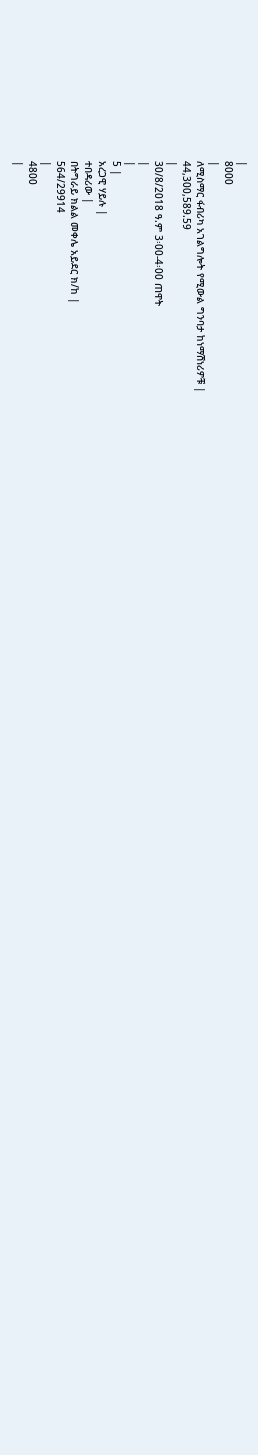|
8000
|
ለሚስማር ፋብሪካ አገልግሎት የሚውል ግንባታ ከነማሽነሪዎቹ |
44,300,589.59
|
30/8/2018 ዓ.ም 3፡00-4፡00 ጠዋት
|
|
5 |
አረጋዊ ሃይሉ |
ተበዳሪው |
በትግራይ ክልል መቀሌ አይደር ክ/ከ |
564/29914
|
4800
|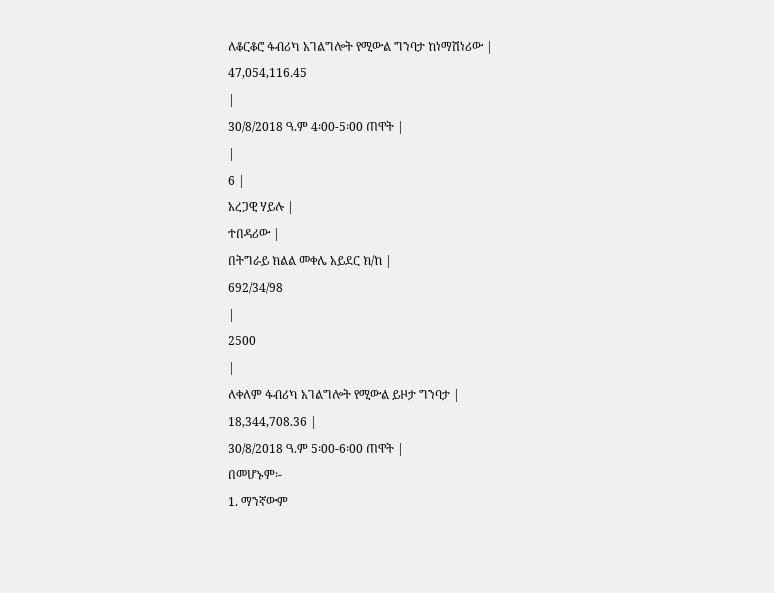ለቆርቆሮ ፋብሪካ አገልግሎት የሚውል ግንባታ ከነማሽነሪው |
47,054,116.45
|
30/8/2018 ዓ.ም 4፡00-5፡00 ጠዋት |
|
6 |
አረጋዊ ሃይሉ |
ተበዳሪው |
በትግራይ ክልል መቀሌ አይደር ክ/ከ |
692/34/98
|
2500
|
ለቀለም ፋብሪካ አገልግሎት የሚውል ይዞታ ግንባታ |
18,344,708.36 |
30/8/2018 ዓ.ም 5፡00-6፡00 ጠዋት |
በመሆኑም፡-
1. ማንኛውም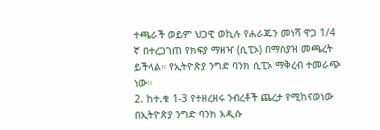ተጫራች ወይም ህጋዊ ወኪሉ የሐራጁን መነሻ ዋጋ 1/4 ኛ በተረጋገጠ የክፍያ ማዘዣ (ሲፒኦ) በማስያዝ መጫረት ይችላል። የኢትዮጵያ ንግድ ባንክ ሲፒኦ ማቅረብ ተመራጭ ነው።
2. ከተ.ቁ 1-3 የተዘረዘሩ ንብረቶች ጨረታ የሚከናወነው በኢትዮጵያ ንግድ ባንክ አዲሱ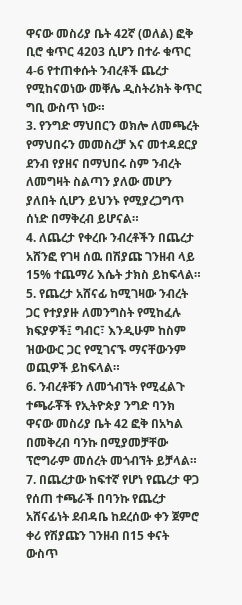ዋናው መስሪያ ቤት 42ኛ (ወለል) ፎቅ ቢሮ ቁጥር 4203 ሲሆን በተራ ቁጥር 4-6 የተጠቀሱት ንብረቶች ጨረታ የሚከናወነው መቐሌ ዲስትሪክት ቅጥር ግቢ ውስጥ ነው።
3. የንግድ ማህበርን ወክሎ ለመጫረት የማህበሩን መመስረቻ እና መተዳደርያ ደንብ የያዘና በማህበሩ ስም ንብረት ለመግዛት ስልጣን ያለው መሆን ያለበት ሲሆን ይህንኑ የሚያረጋግጥ ሰነድ በማቅረብ ይሆናል።
4. ለጨረታ የቀረቡ ንብረቶችን በጨረታ አሸንፎ የገዛ ሰዉ በሽያጩ ገንዘብ ላይ 15% ተጨማሪ እሴት ታክስ ይከፍላል።
5. የጨረታ አሸናፊ ከሚገዛው ንብረት ጋር የተያያዙ ለመንግስት የሚከፈሉ ክፍያዎች፤ ግብር፣ እንዲሁም ከስም ዝውውር ጋር የሚገናኙ ማናቸውንም ወጪዎች ይከፍላል።
6. ንብረቶቹን ለመጎብኘት የሚፈልጉ ተጫራቾች የኢትዮጵያ ንግድ ባንክ ዋናው መስሪያ ቤት 42 ፎቅ በአካል በመቅረብ ባንኩ በሚያመቻቸው ፕሮግራም መሰረት መጎብኘት ይቻላል።
7. በጨረታው ከፍተኛ የሆነ የጨረታ ዋጋ የሰጠ ተጫራች በባንኩ የጨረታ አሸናፊነት ደብዳቤ ከደረሰው ቀን ጀምሮ ቀሪ የሽያጩን ገንዘብ በ15 ቀናት ውስጥ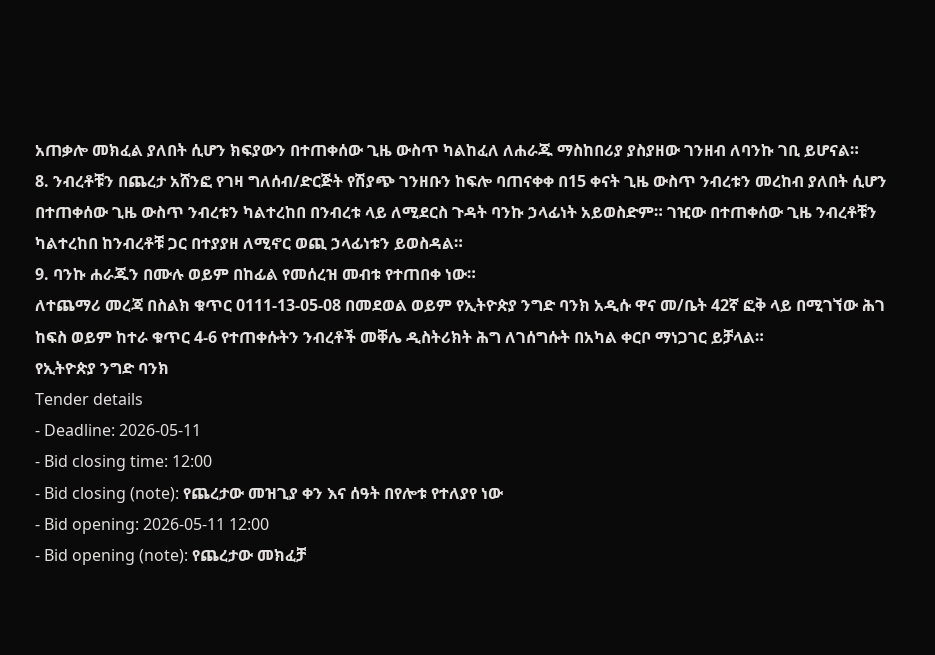አጠቃሎ መክፈል ያለበት ሲሆን ክፍያውን በተጠቀሰው ጊዜ ውስጥ ካልከፈለ ለሐራጁ ማስከበሪያ ያስያዘው ገንዘብ ለባንኩ ገቢ ይሆናል።
8. ንብረቶቹን በጨረታ አሸንፎ የገዛ ግለሰብ/ድርጅት የሽያጭ ገንዘቡን ከፍሎ ባጠናቀቀ በ15 ቀናት ጊዜ ውስጥ ንብረቱን መረከብ ያለበት ሲሆን በተጠቀሰው ጊዜ ውስጥ ንብረቱን ካልተረከበ በንብረቱ ላይ ለሚደርስ ጉዳት ባንኩ ኃላፊነት አይወስድም። ገዢው በተጠቀሰው ጊዜ ንብረቶቹን ካልተረከበ ከንብረቶቹ ጋር በተያያዘ ለሚኖር ወጪ ኃላፊነቱን ይወስዳል።
9. ባንኩ ሐራጁን በሙሉ ወይም በከፊል የመሰረዝ መብቱ የተጠበቀ ነው።
ለተጨማሪ መረጃ በስልክ ቁጥር 0111-13-05-08 በመደወል ወይም የኢትዮጵያ ንግድ ባንክ አዲሱ ዋና መ/ቤት 42ኛ ፎቅ ላይ በሚገኘው ሕገ ከፍስ ወይም ከተራ ቁጥር 4-6 የተጠቀሱትን ንብረቶች መቐሌ ዲስትሪክት ሕግ ለገሰግሱት በአካል ቀርቦ ማነጋገር ይቻላል።
የኢትዮጵያ ንግድ ባንክ
Tender details
- Deadline: 2026-05-11
- Bid closing time: 12:00
- Bid closing (note): የጨረታው መዝጊያ ቀን እና ሰዓት በየሎቱ የተለያየ ነው
- Bid opening: 2026-05-11 12:00
- Bid opening (note): የጨረታው መክፈቻ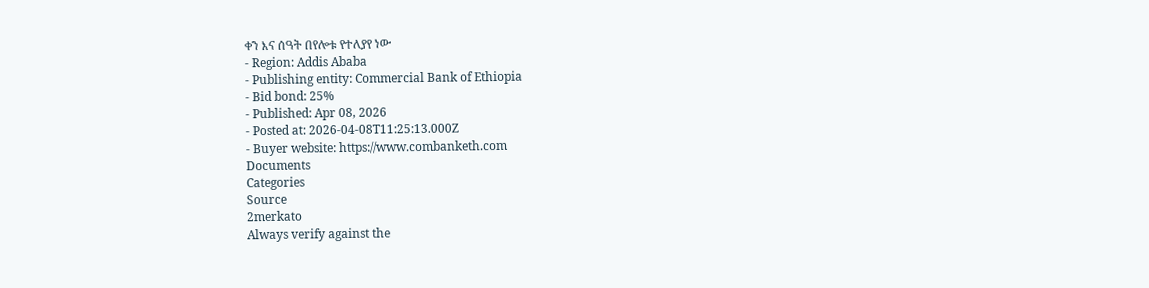ቀን እና ሰዓት በየሎቱ የተለያየ ነው
- Region: Addis Ababa
- Publishing entity: Commercial Bank of Ethiopia
- Bid bond: 25%
- Published: Apr 08, 2026
- Posted at: 2026-04-08T11:25:13.000Z
- Buyer website: https://www.combanketh.com
Documents
Categories
Source
2merkato
Always verify against the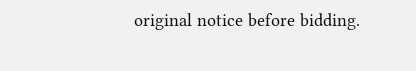original notice before bidding.